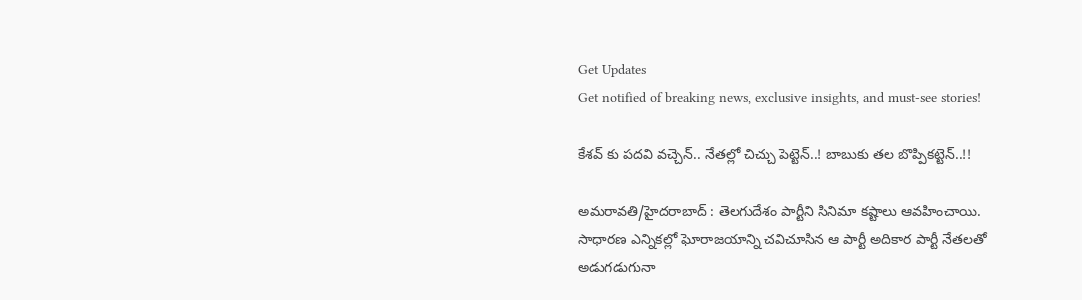Get Updates
Get notified of breaking news, exclusive insights, and must-see stories!

కేశవ్ కు పదవి వచ్చెన్.. నేతల్లో చిచ్చు పెట్టెన్..! బాబుకు తల బొప్పికట్టెన్..!!

అమరావతి/హైదరాబాద్ : తెలగుదేశం పార్టీని సినిమా కష్టాలు ఆవహించాయి. సాధారణ ఎన్నికల్లో ఘోరాజయాన్ని చవిచూసిన ఆ పార్టీ అదికార పార్టీ నేతలతో అడుగడుగునా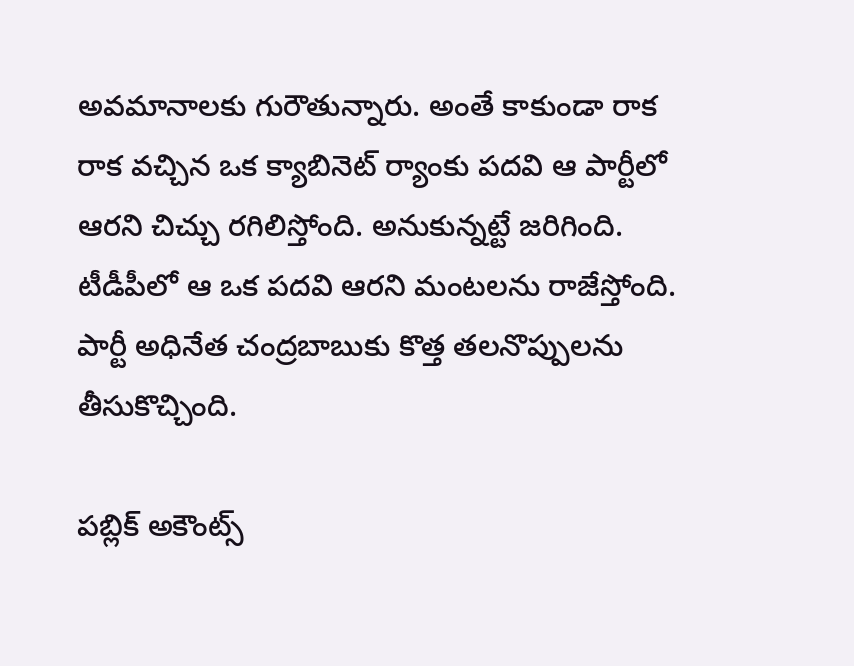అవమానాలకు గురౌతున్నారు. అంతే కాకుండా రాక రాక వచ్చిన ఒక క్యాబినెట్ ర్యాంకు పదవి ఆ పార్టీలో ఆరని చిచ్చు రగిలిస్తోంది. అనుకున్నట్టే జరిగింది. టీడీపీలో ఆ ఒక పదవి ఆరని మంటలను రాజేస్తోంది. పార్టీ అధినేత చంద్రబాబుకు కొత్త తలనొప్పులను తీసుకొచ్చింది.

పబ్లిక్ అకౌంట్స్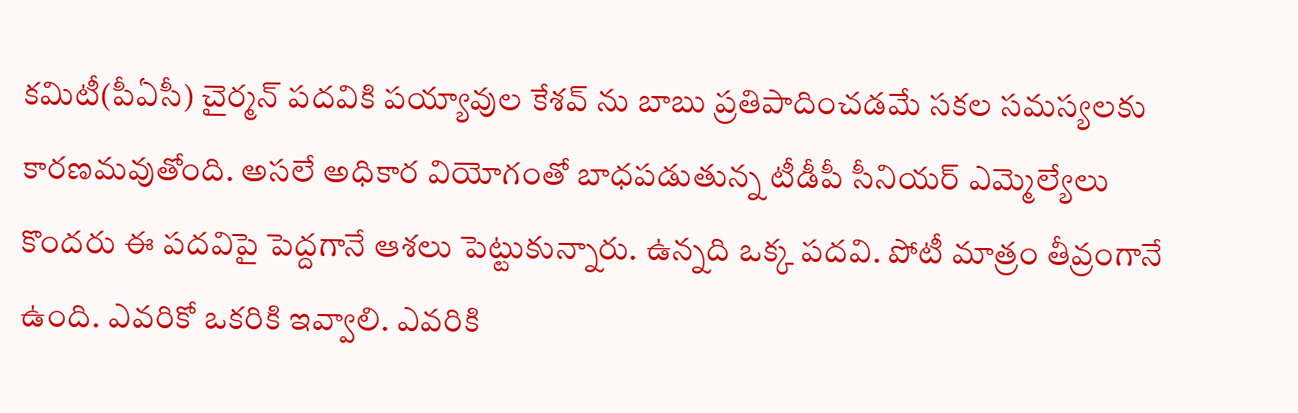కమిటీ(పీఏసీ) చైర్మన్ పదవికి పయ్యావుల కేశవ్ ను బాబు ప్రతిపాదించడమే సకల సమస్యలకు కారణమవుతోంది. అసలే అధికార వియోగంతో బాధపడుతున్న టీడీపీ సీనియర్ ఎమ్మెల్యేలు కొందరు ఈ పదవిపై పెద్దగానే ఆశలు పెట్టుకున్నారు. ఉన్నది ఒక్క పదవి. పోటీ మాత్రం తీవ్రంగానే ఉంది. ఎవరికో ఒకరికి ఇవ్వాలి. ఎవరికి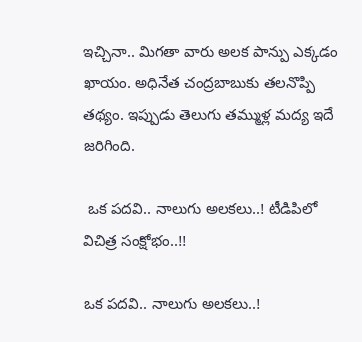ఇచ్చినా.. మిగతా వారు అలక పాన్పు ఎక్కడం ఖాయం. అధినేత చంద్రబాబుకు తలనొప్పి తథ్యం. ఇప్పుడు తెలుగు తమ్ముళ్ల మద్య ఇదే జరిగింది.

 ఒక పదవి.. నాలుగు అలకలు..! టీడిపిలో విచిత్ర సంక్షోభం..!!

ఒక పదవి.. నాలుగు అలకలు..!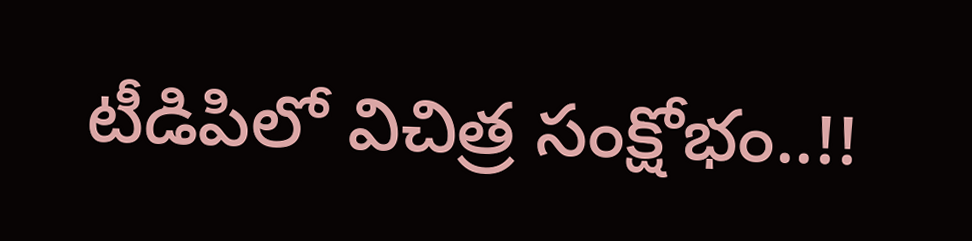టీడిపిలో విచిత్ర సంక్షోభం..!!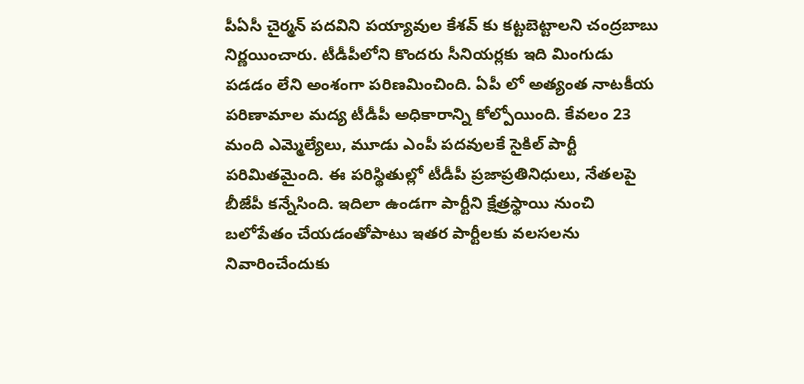పీఏసీ చైర్మన్ పదవిని పయ్యావుల కేశవ్ కు కట్టబెట్టాలని చంద్రబాబు నిర్ణయించారు. టీడీపీలోని కొందరు సీనియర్లకు ఇది మింగుడు పడడం లేని అంశంగా పరిణమించింది. ఏపీ లో అత్యంత నాటకీయ పరిణామాల మద్య టీడీపీ అధికారాన్ని కోల్పోయింది. కేవలం 23 మంది ఎమ్మెల్యేలు, మూడు ఎంపీ పదవులకే సైకిల్ పార్టీ పరిమితమైంది. ఈ పరిస్థితుల్లో టీడీపీ ప్రజాప్రతినిధులు, నేతలపై బీజేపీ కన్నేసింది. ఇదిలా ఉండగా పార్టీని క్షేత్రస్థాయి నుంచి బలోపేతం చేయడంతోపాటు ఇతర పార్టీలకు వలసలను నివారించేందుకు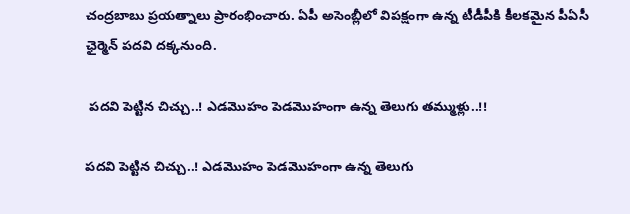చంద్రబాబు ప్రయత్నాలు ప్రారంభించారు. ఏపీ అసెంబ్లీలో విపక్షంగా ఉన్న టీడీపీకి కీలకమైన పీఏసీ ఛైర్మెన్ పదవి దక్కనుంది.

 పదవి పెట్టిన చిచ్చు..! ఎడమొహం పెడమొహంగా ఉన్న తెలుగు తమ్ముళ్లు..!!

పదవి పెట్టిన చిచ్చు..! ఎడమొహం పెడమొహంగా ఉన్న తెలుగు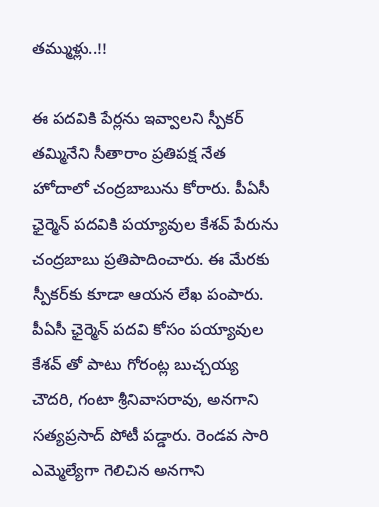తమ్ముళ్లు..!!

ఈ పదవికి పేర్లను ఇవ్వాలని స్పీకర్ తమ్మినేని సీతారాం ప్రతిపక్ష నేత హోదాలో చంద్రబాబును కోరారు. పీఏసీ ఛైర్మెన్ పదవికి పయ్యావుల కేశవ్‌ పేరును చంద్రబాబు ప్రతిపాదించారు. ఈ మేరకు స్పీకర్‌కు కూడా ఆయన లేఖ పంపారు. పీఏసీ ఛైర్మెన్ పదవి కోసం పయ్యావుల కేశవ్ తో పాటు గోరంట్ల బుచ్చయ్య చౌదరి, గంటా శ్రీనివాసరావు, అనగాని సత్యప్రసాద్‌ పోటీ పడ్డారు. రెండవ సారి ఎమ్మెల్యేగా గెలిచిన అనగాని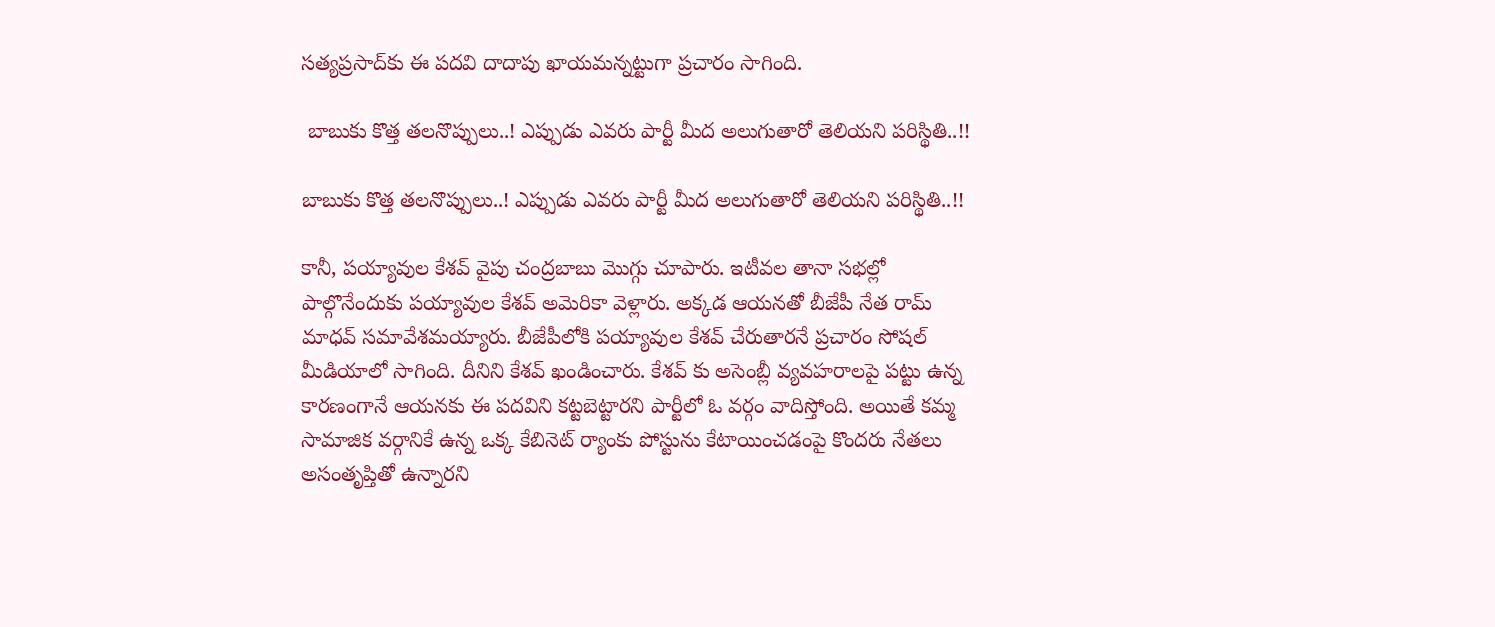సత్యప్రసాద్‌కు ఈ పదవి దాదాపు ఖాయమన్నట్టుగా ప్రచారం సాగింది.

 బాబుకు కొత్త తలనొప్పులు..! ఎప్పుడు ఎవరు పార్టీ మీద అలుగుతారో తెలియని పరిస్థితి..!!

బాబుకు కొత్త తలనొప్పులు..! ఎప్పుడు ఎవరు పార్టీ మీద అలుగుతారో తెలియని పరిస్థితి..!!

కానీ, పయ్యావుల కేశవ్ వైపు చంద్రబాబు మొగ్గు చూపారు. ఇటీవల తానా సభల్లో పాల్గొనేందుకు పయ్యావుల కేశవ్ అమెరికా వెళ్లారు. అక్కడ ఆయనతో బీజేపీ నేత రామ్ మాధవ్ సమావేశమయ్యారు. బీజేపీలోకి పయ్యావుల కేశవ్ చేరుతారనే ప్రచారం సోషల్ మీడియాలో సాగింది. దీనిని కేశవ్ ఖండించారు. కేశవ్ కు అసెంబ్లీ వ్యవహరాలపై పట్టు ఉన్న కారణంగానే ఆయనకు ఈ పదవిని కట్టబెట్టారని పార్టీలో ఓ వర్గం వాదిస్తోంది. అయితే కమ్మ సామాజిక వర్గానికే ఉన్న ఒక్క కేబినెట్ ర్యాంకు పోస్టును కేటాయించడంపై కొందరు నేతలు అసంతృప్తితో ఉన్నారని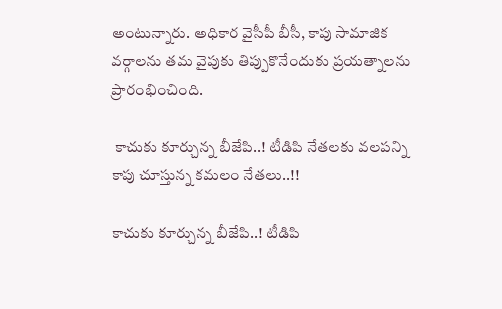అంటున్నారు. అధికార వైసీపీ బీసీ, కాపు సామాజిక వర్గాలను తమ వైపుకు తిప్పుకొనేందుకు ప్రయత్నాలను ప్రారంభించింది.

 కాచుకు కూర్చున్న బీజేపి..! టీడిపి నేతలకు వలపన్ని కాపు చూస్తున్న కమలం నేతలు..!!

కాచుకు కూర్చున్న బీజేపి..! టీడిపి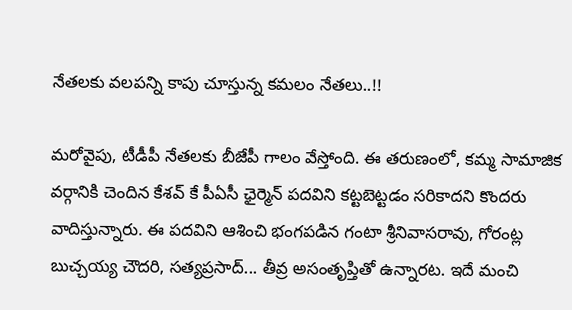నేతలకు వలపన్ని కాపు చూస్తున్న కమలం నేతలు..!!

మరోవైపు, టీడీపీ నేతలకు బీజేపీ గాలం వేస్తోంది. ఈ తరుణంలో, కమ్మ సామాజిక వర్గానికి చెందిన కేశవ్ కే పీఏసీ ఛైర్మెన్ పదవిని కట్టబెట్టడం సరికాదని కొందరు వాదిస్తున్నారు. ఈ పదవిని ఆశించి భంగపడిన గంటా శ్రీనివాసరావు, గోరంట్ల బుచ్చయ్య చౌదరి, సత్యప్రసాద్... తీవ్ర అసంతృప్తితో ఉన్నారట. ఇదే మంచి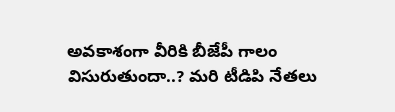అవకాశంగా వీరికి బీజేపీ గాలం విసురుతుందా..? మరి టీడిపి నేతలు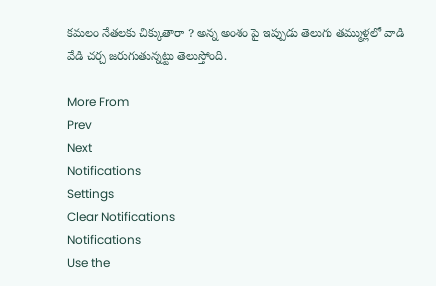కమలం నేతలకు చిక్కుతారా ? అన్న అంశం పై ఇప్పుడు తెలుగు తమ్ముళ్లలో వాడి వేడి చర్చ జరుగుతున్నట్టు తెలుస్తోంది.

More From
Prev
Next
Notifications
Settings
Clear Notifications
Notifications
Use the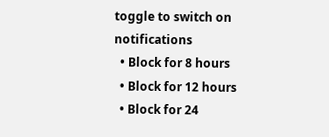toggle to switch on notifications
  • Block for 8 hours
  • Block for 12 hours
  • Block for 24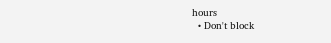hours
  • Don't block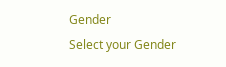Gender
Select your Gender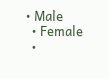• Male
  • Female
  •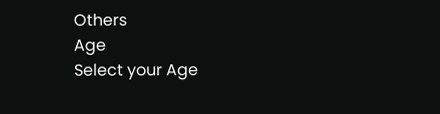Others
Age
Select your Age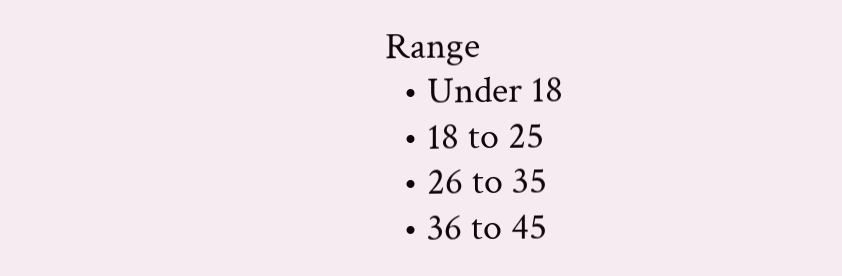Range
  • Under 18
  • 18 to 25
  • 26 to 35
  • 36 to 45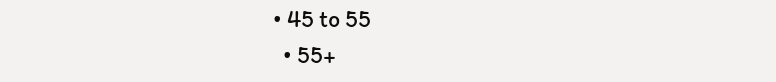• 45 to 55
  • 55+